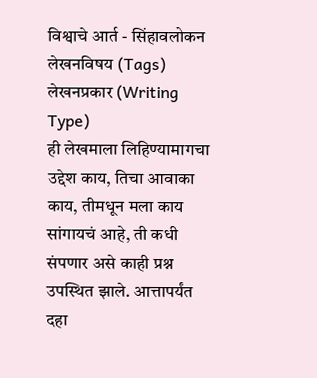विश्वाचे आर्त - सिंहावलोकन
लेखनविषय (Tags)
लेखनप्रकार (Writing Type)
ही लेखमाला लिहिण्यामागचा उद्देश काय, तिचा आवाका काय, तीमधून मला काय सांगायचं आहे, ती कधी संपणार असे काही प्रश्न उपस्थित झाले. आत्तापर्यंत दहा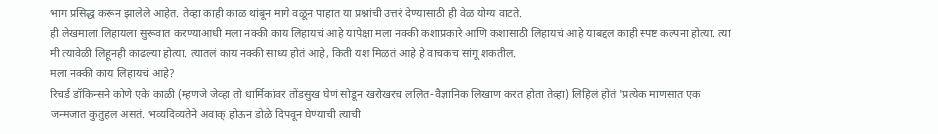भाग प्रसिद्ध करून झालेले आहेत. तेव्हा काही काळ थांबून मागे वळून पाहात या प्रश्नांची उत्तरं देण्यासाठी ही वेळ योग्य वाटते.
ही लेखमाला लिहायला सुरूवात करण्याआधी मला नक्की काय लिहायचं आहे यापेक्षा मला नक्की कशाप्रकारे आणि कशासाठी लिहायचं आहे याबद्दल काही स्पष्ट कल्पना होत्या. त्या मी त्यावेळी लिहूनही काढल्या होत्या. त्यातलं काय नक्की साध्य होतं आहे, किती यश मिळतं आहे हे वाचकच सांगू शकतील.
मला नक्की काय लिहायचं आहे?
रिचर्ड डॉकिन्सने कोणे एके काळी (म्हणजे जेव्हा तो धार्मिकांवर तोंडसुख घेणं सोडून खरोखरच ललित-वैज्ञानिक लिखाण करत होता तेव्हा) लिहिलं होतं 'प्रत्येक माणसात एक जन्मजात कुतुहल असतं. भव्यदिव्यतेने अवाक् होऊन डोळे दिपवून घेण्याची त्याची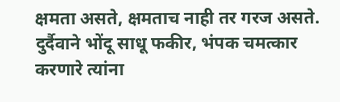क्षमता असते, क्षमताच नाही तर गरज असते. दुर्दैवाने भोंदू साधू फकीर, भंपक चमत्कार करणारे त्यांना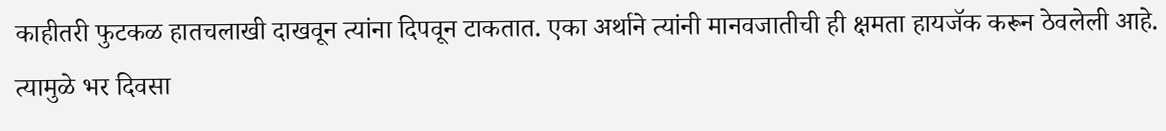काहीतरी फुटकळ हातचलाखी दाखवून त्यांना दिपवून टाकतात. एका अर्थाने त्यांनी मानवजातीची ही क्षमता हायजॅक करून ठेवलेली आहे. त्यामुळे भर दिवसा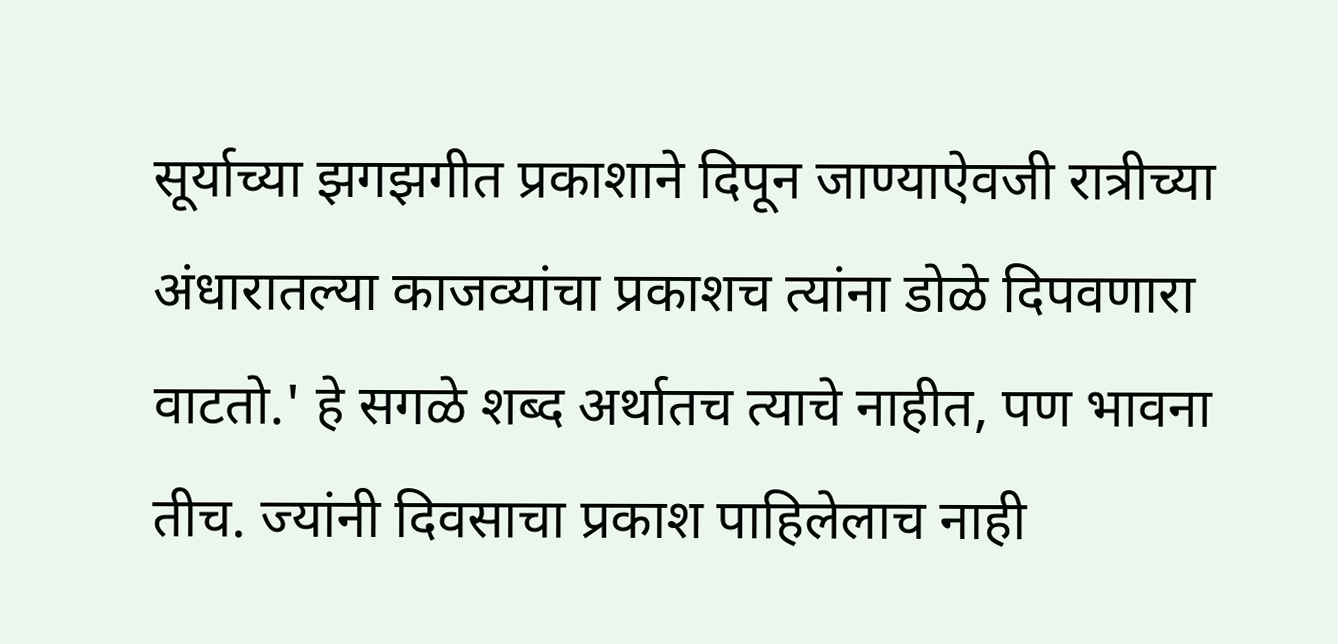सूर्याच्या झगझगीत प्रकाशाने दिपून जाण्याऐवजी रात्रीच्या अंधारातल्या काजव्यांचा प्रकाशच त्यांना डोळे दिपवणारा वाटतो.' हे सगळे शब्द अर्थातच त्याचे नाहीत, पण भावना तीच. ज्यांनी दिवसाचा प्रकाश पाहिलेलाच नाही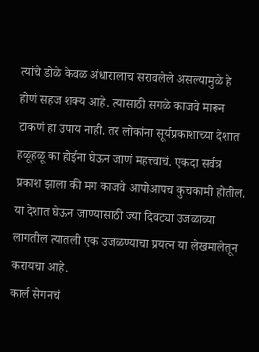त्यांचे डोळे केवळ अंधारालाच सरावलेले असल्यामुळे हे होणं सहज शक्य आहे. त्यासाठी सगळे काजवे मारून टाकणं हा उपाय नाही. तर लोकांना सूर्यप्रकाशाच्या देशात हळूहळू का होईना घेऊन जाणं महत्त्वाचं. एकदा सर्वत्र प्रकाश झाला की मग काजवे आपोआपच कुचकामी होतील. या देशात घेऊन जाण्यासाठी ज्या दिवट्या उजळाव्या लागतील त्यातली एक उजळण्याचा प्रयत्न या लेखमालेतून करायचा आहे.
कार्ल सेगनचं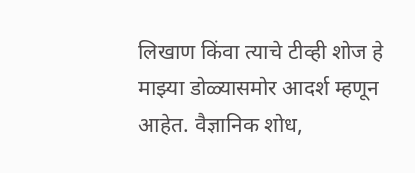लिखाण किंवा त्याचे टीव्ही शोज हे माझ्या डोळ्यासमोर आदर्श म्हणून आहेत. वैज्ञानिक शोध,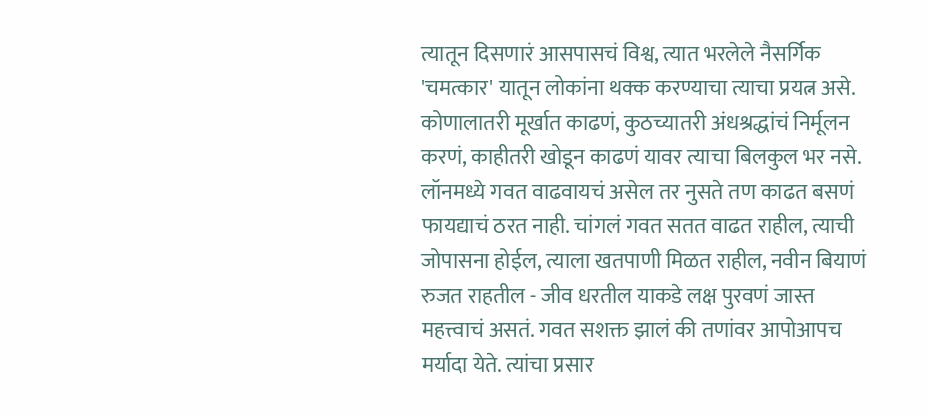त्यातून दिसणारं आसपासचं विश्व, त्यात भरलेले नैसर्गिक 'चमत्कार' यातून लोकांना थक्क करण्याचा त्याचा प्रयत्न असे. कोणालातरी मूर्खात काढणं, कुठच्यातरी अंधश्रद्धांचं निर्मूलन करणं, काहीतरी खोडून काढणं यावर त्याचा बिलकुल भर नसे. लॉनमध्ये गवत वाढवायचं असेल तर नुसते तण काढत बसणं फायद्याचं ठरत नाही. चांगलं गवत सतत वाढत राहील, त्याची जोपासना होईल, त्याला खतपाणी मिळत राहील, नवीन बियाणं रुजत राहतील - जीव धरतील याकडे लक्ष पुरवणं जास्त महत्त्वाचं असतं. गवत सशक्त झालं की तणांवर आपोआपच मर्यादा येते. त्यांचा प्रसार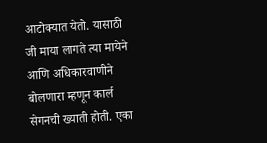आटोक्यात येतो. यासाठी जी माया लागते त्या मायेने आणि अधिकारवाणीने बोलणारा म्हणून कार्ल सेगनची ख्याती होती. एका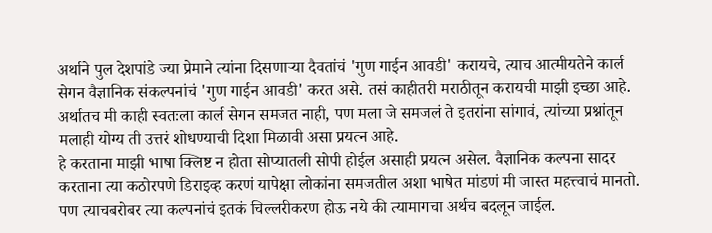अर्थाने पुल देशपांडे ज्या प्रेमाने त्यांना दिसणाऱ्या दैवतांचं 'गुण गाईन आवडी' करायचे, त्याच आत्मीयतेने कार्ल सेगन वैज्ञानिक संकल्पनांचं 'गुण गाईन आवडी' करत असे. तसं काहीतरी मराठीतून करायची माझी इच्छा आहे. अर्थातच मी काही स्वतःला कार्ल सेगन समजत नाही, पण मला जे समजलं ते इतरांना सांगावं, त्यांच्या प्रश्नांतून मलाही योग्य ती उत्तरं शोधण्याची दिशा मिळावी असा प्रयत्न आहे.
हे करताना माझी भाषा क्लिष्ट न होता सोप्यातली सोपी होईल असाही प्रयत्न असेल. वैज्ञानिक कल्पना सादर करताना त्या कठोरपणे डिराइव्ह करणं यापेक्षा लोकांना समजतील अशा भाषेत मांडणं मी जास्त महत्त्वाचं मानतो. पण त्याचबरोबर त्या कल्पनांचं इतकं चिल्लरीकरण होऊ नये की त्यामागचा अर्थच बदलून जाईल.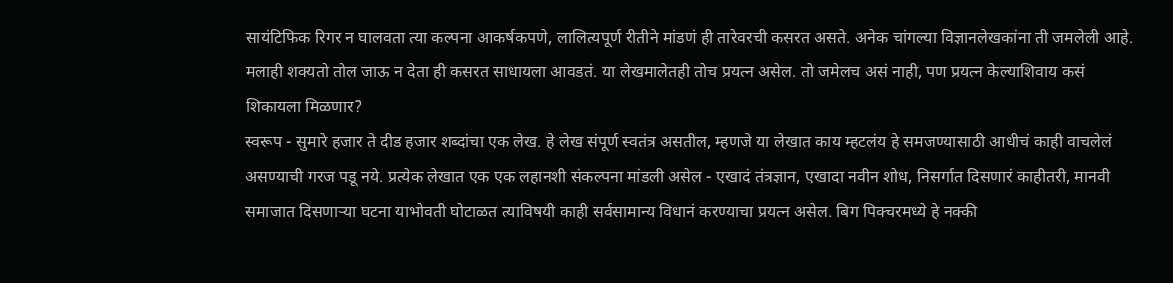सायंटिफिक रिगर न घालवता त्या कल्पना आकर्षकपणे, लालित्यपूर्ण रीतीने मांडणं ही तारेवरची कसरत असते. अनेक चांगल्या विज्ञानलेखकांना ती जमलेली आहे. मलाही शक्यतो तोल जाऊ न देता ही कसरत साधायला आवडतं. या लेखमालेतही तोच प्रयत्न असेल. तो जमेलच असं नाही, पण प्रयत्न केल्याशिवाय कसं शिकायला मिळणार?
स्वरूप - सुमारे हजार ते दीड हजार शब्दांचा एक लेख. हे लेख संपूर्ण स्वतंत्र असतील, म्हणजे या लेखात काय म्हटलंय हे समजण्यासाठी आधीचं काही वाचलेलं असण्याची गरज पडू नये. प्रत्येक लेखात एक एक लहानशी संकल्पना मांडली असेल - एखादं तंत्रज्ञान, एखादा नवीन शोध, निसर्गात दिसणारं काहीतरी, मानवी समाजात दिसणाऱ्या घटना याभोवती घोटाळत त्याविषयी काही सर्वसामान्य विधानं करण्याचा प्रयत्न असेल. बिग पिक्चरमध्ये हे नक्की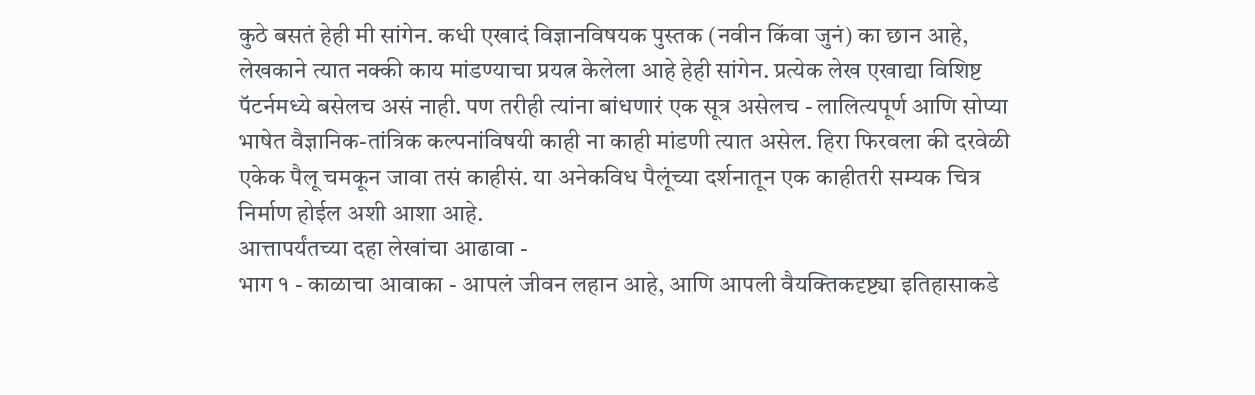कुठे बसतं हेही मी सांगेन. कधी एखादं विज्ञानविषयक पुस्तक (नवीन किंवा जुनं) का छान आहे, लेखकाने त्यात नक्की काय मांडण्याचा प्रयत्न केलेला आहे हेही सांगेन. प्रत्येक लेख एखाद्या विशिष्ट पॅटर्नमध्ये बसेलच असं नाही. पण तरीही त्यांना बांधणारं एक सूत्र असेलच - लालित्यपूर्ण आणि सोप्या भाषेत वैज्ञानिक-तांत्रिक कल्पनांविषयी काही ना काही मांडणी त्यात असेल. हिरा फिरवला की दरवेळी एकेक पैलू चमकून जावा तसं काहीसं. या अनेकविध पैलूंच्या दर्शनातून एक काहीतरी सम्यक चित्र निर्माण होईल अशी आशा आहे.
आत्तापर्यंतच्या दहा लेखांचा आढावा -
भाग १ - काळाचा आवाका - आपलं जीवन लहान आहे, आणि आपली वैयक्तिकदृष्ट्या इतिहासाकडे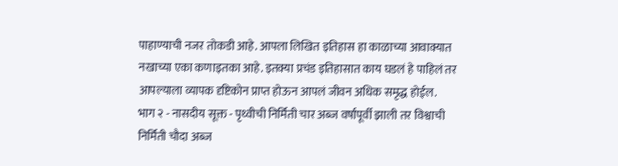पाहाण्याची नजर तोकडी आहे. आपला लिखित इतिहास हा काळाच्या आवाक्यात नखाच्या एका कणाइतका आहे. इतक्या प्रचंड इतिहासात काय घडलं हे पाहिलं तर आपल्याला व्यापक दृष्टिकोन प्राप्त होऊन आपलं जीवन अधिक समृद्ध होईल.
भाग २ - नासदीय सूक्त - पृथ्वीची निर्मिती चार अब्ज वर्षांपूर्वी झाली तर विश्वाची निर्मिती चौदा अब्ज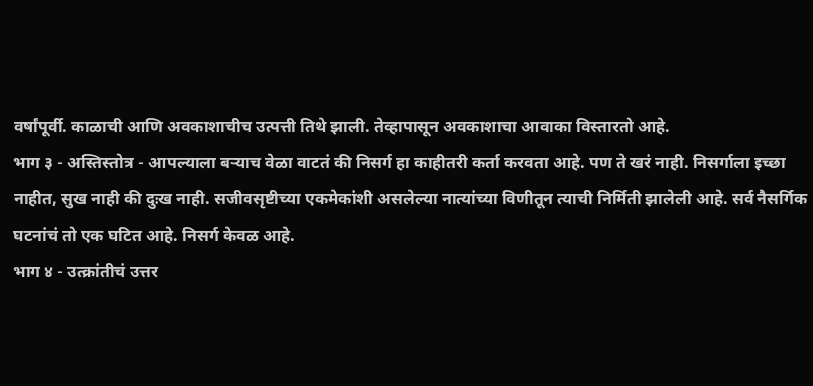वर्षांपूर्वी. काळाची आणि अवकाशाचीच उत्पत्ती तिथे झाली. तेव्हापासून अवकाशाचा आवाका विस्तारतो आहे.
भाग ३ - अस्तिस्तोत्र - आपल्याला बऱ्याच वेळा वाटतं की निसर्ग हा काहीतरी कर्ता करवता आहे. पण ते खरं नाही. निसर्गाला इच्छा नाहीत, सुख नाही की दुःख नाही. सजीवसृष्टीच्या एकमेकांशी असलेल्या नात्यांच्या विणीतून त्याची निर्मिती झालेली आहे. सर्व नैसर्गिक घटनांचं तो एक घटित आहे. निसर्ग केवळ आहे.
भाग ४ - उत्क्रांतीचं उत्तर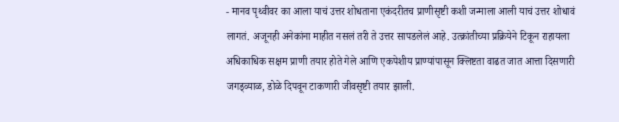- मानव पृथ्वीवर का आला याचं उत्तर शोधताना एकंदरीतच प्राणीसृष्टी कशी जन्माला आली याचं उत्तर शोधावं लागतं. अजूनही अनेकांना माहीत नसलं तरी ते उत्तर सापडलेलं आहे. उत्क्रांतीच्या प्रक्रियेने टिकून राहायला अधिकाधिक सक्षम प्राणी तयार होते गेले आणि एकपेशीय प्राण्यांपासून क्लिष्टता वाढत जात आत्ता दिसणारी जगड्व्याळ, डोळे दिपवून टाकणारी जीवसृष्टी तयार झाली.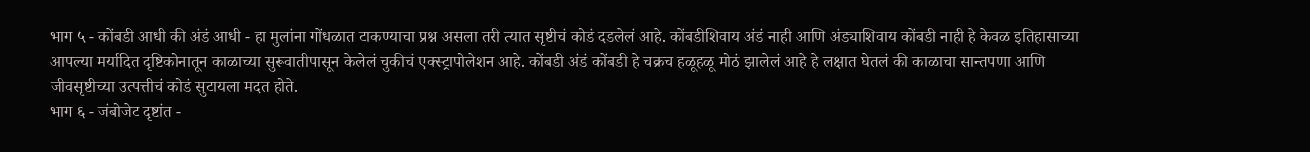भाग ५ - कोंबडी आधी की अंडं आधी - हा मुलांना गोंधळात टाकण्याचा प्रश्न असला तरी त्यात सृष्टीचं कोडं दडलेलं आहे. कोंबडीशिवाय अंडं नाही आणि अंड्याशिवाय कोंबडी नाही हे केवळ इतिहासाच्या आपल्या मर्यादित दृष्टिकोनातून काळाच्या सुरूवातीपासून केलेलं चुकीचं एक्स्ट्रापोलेशन आहे. कोंबडी अंडं कोंबडी हे चक्रच हळूहळू मोठं झालेलं आहे हे लक्षात घेतलं की काळाचा सान्तपणा आणि जीवसृष्टीच्या उत्पत्तीचं कोडं सुटायला मदत होते.
भाग ६ - जंबोजेट दृष्टांत -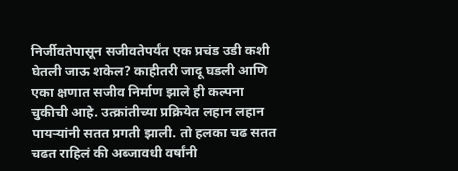निर्जीवतेपासून सजीवतेपर्यंत एक प्रचंड उडी कशी घेतली जाऊ शकेल? काहीतरी जादू घडली आणि एका क्षणात सजीव निर्माण झाले ही कल्पना चुकीची आहे. उत्क्रांतीच्या प्रक्रियेत लहान लहान पायऱ्यांनी सतत प्रगती झाली. तो हलका चढ सतत चढत राहिलं की अब्जावधी वर्षांनी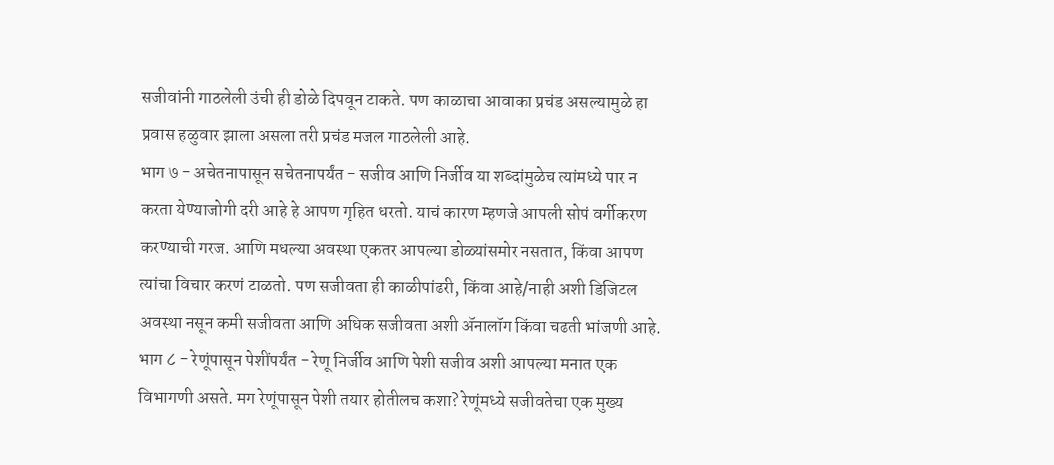सजीवांनी गाठलेली उंची ही डोळे दिपवून टाकते. पण काळाचा आवाका प्रचंड असल्यामुळे हा प्रवास हळुवार झाला असला तरी प्रचंड मजल गाठलेली आहे.
भाग ७ - अचेतनापासून सचेतनापर्यंत - सजीव आणि निर्जीव या शब्दांमुळेच त्यांमध्ये पार न करता येण्याजोगी दरी आहे हे आपण गृहित धरतो. याचं कारण म्हणजे आपली सोपं वर्गीकरण करण्याची गरज. आणि मधल्या अवस्था एकतर आपल्या डोळ्यांसमोर नसतात, किंवा आपण त्यांचा विचार करणं टाळतो. पण सजीवता ही काळीपांढरी, किंवा आहे/नाही अशी डिजिटल अवस्था नसून कमी सजीवता आणि अधिक सजीवता अशी ॲनालॉग किंवा चढती भांजणी आहे.
भाग ८ - रेणूंपासून पेशींपर्यंत - रेणू निर्जीव आणि पेशी सजीव अशी आपल्या मनात एक विभागणी असते. मग रेणूंपासून पेशी तयार होतीलच कशा? रेणूंमध्ये सजीवतेचा एक मुख्य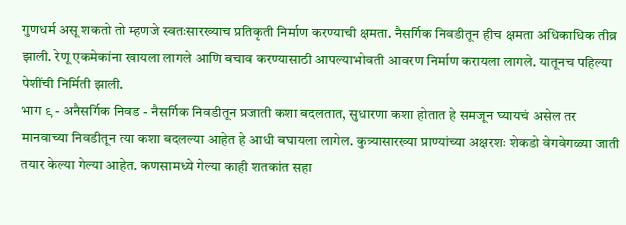गुणधर्म असू शकतो तो म्हणजे स्वतःसारख्याच प्रतिकृती निर्माण करण्याची क्षमता. नैसर्गिक निवडीतून हीच क्षमता अधिकाधिक तीव्र झाली. रेणू एकमेकांना खायला लागले आणि बचाव करण्यासाठी आपल्याभोवती आवरण निर्माण करायला लागले. यातूनच पहिल्या पेशींची निर्मिती झाली.
भाग ९ - अनैसर्गिक निवड - नैसर्गिक निवडीतून प्रजाती कशा बदलतात, सुधारणा कशा होतात हे समजून घ्यायचं असेल तर मानवाच्या निवडीतून त्या कशा बदलल्या आहेत हे आधी बघायला लागेल. कुत्र्यासारख्या प्राण्यांच्या अक्षरशः शेकडो वेगवेगळ्या जाती तयार केल्या गेल्या आहेत. कणसामध्ये गेल्या काही शतकांत सहा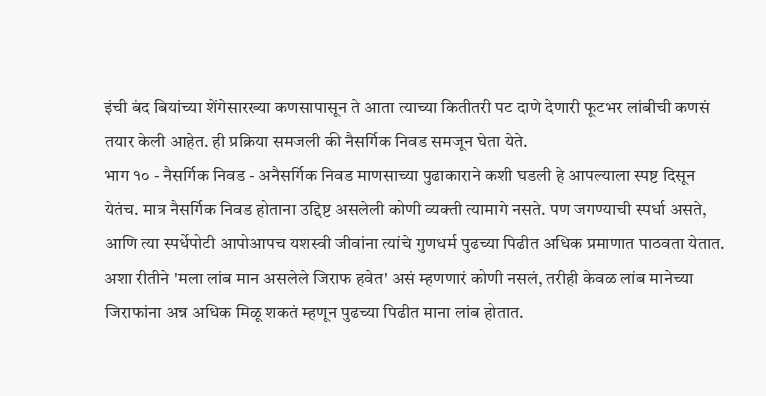इंची बंद बियांच्या शेंगेसारख्या कणसापासून ते आता त्याच्या कितीतरी पट दाणे देणारी फूटभर लांबीची कणसं तयार केली आहेत. ही प्रक्रिया समजली की नैसर्गिक निवड समजून घेता येते.
भाग १० - नैसर्गिक निवड - अनैसर्गिक निवड माणसाच्या पुढाकाराने कशी घडली हे आपल्याला स्पष्ट दिसून येतंच. मात्र नैसर्गिक निवड होताना उद्दिष्ट असलेली कोणी व्यक्ती त्यामागे नसते. पण जगण्याची स्पर्धा असते, आणि त्या स्पर्धेपोटी आपोआपच यशस्वी जीवांना त्यांचे गुणधर्म पुढच्या पिढीत अधिक प्रमाणात पाठवता येतात. अशा रीतीने 'मला लांब मान असलेले जिराफ हवेत' असं म्हणणारं कोणी नसलं, तरीही केवळ लांब मानेच्या जिराफांना अन्न अधिक मिळू शकतं म्हणून पुढच्या पिढीत माना लांब होतात.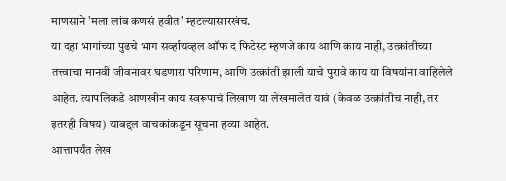माणसाने 'मला लांब कणसं हवीत' म्हटल्यासारखंच.
या दहा भागांच्या पुढचे भाग सर्व्हायव्हल ऑफ द फिटेस्ट म्हणजे काय आणि काय नाही, उत्क्रांतीच्या तत्त्वाचा मानवी जीवनावर घडणारा परिणाम, आणि उत्क्रांती झाली याचे पुरावे काय या विषयांना वाहिलेले आहेत. त्यापलिकडे आणखीन काय स्वरूपाचं लिखाण या लेखमालेत यावं (केवळ उत्क्रांतीच नाही, तर इतरही विषय) याबद्दल वाचकांकडून सूचना हव्या आहेत.
आत्तापर्यंत लेख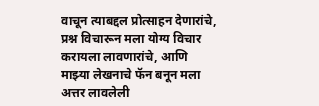वाचून त्याबद्दल प्रोत्साहन देणारांचे, प्रश्न विचारून मला योग्य विचार करायला लावणारांचे, आणि माझ्या लेखनाचे फॅन बनून मला अत्तर लावलेली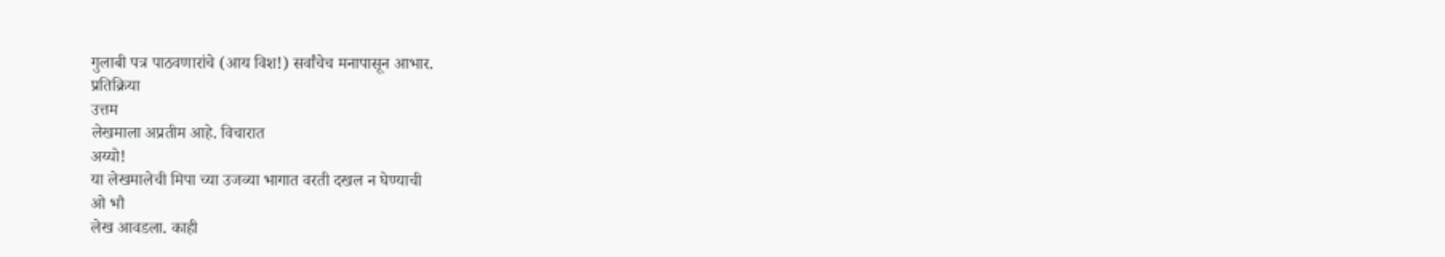गुलाबी पत्र पाठवणारांचे (आय विश!) सर्वांचेच मनापासून आभार.
प्रतिक्रिया
उत्तम
लेखमाला अप्रतीम आहे. विचारात
अय्यो!
या लेखमालेची मिपा च्या उजव्या भागात वरती दखल न घेण्याची
ओ भौ
लेख आवडला. काही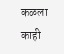कळला काही